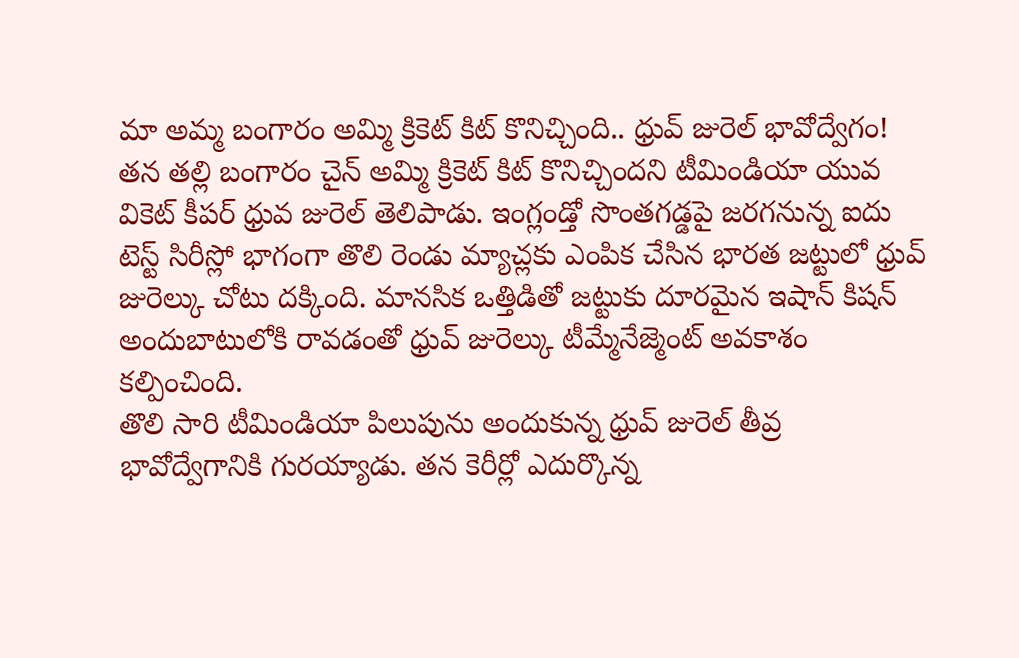మా అమ్మ బంగారం అమ్మి క్రికెట్ కిట్ కొనిచ్చింది.. ధ్రువ్ జురెల్ భావోద్వేగం!
తన తల్లి బంగారం చైన్ అమ్మి క్రికెట్ కిట్ కొనిచ్చిందని టీమిండియా యువ వికెట్ కీపర్ ధ్రువ జురెల్ తెలిపాడు. ఇంగ్లండ్తో సొంతగడ్డపై జరగనున్న ఐదు టెస్ట్ సిరీస్లో భాగంగా తొలి రెండు మ్యాచ్లకు ఎంపిక చేసిన భారత జట్టులో ధ్రువ్ జురెల్కు చోటు దక్కింది. మానసిక ఒత్తిడితో జట్టుకు దూరమైన ఇషాన్ కిషన్ అందుబాటులోకి రావడంతో ధ్రువ్ జురెల్కు టీమ్మేనేజ్మెంట్ అవకాశం కల్పించింది.
తొలి సారి టీమిండియా పిలుపును అందుకున్న ధ్రువ్ జురెల్ తీవ్ర భావోద్వేగానికి గురయ్యాడు. తన కెరీర్లో ఎదుర్కొన్న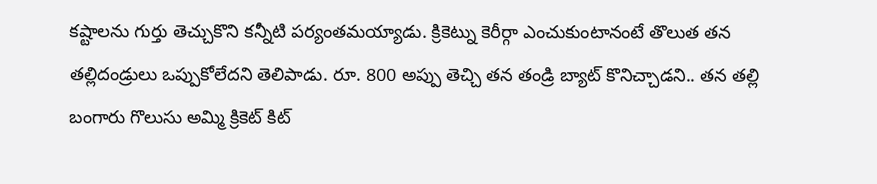కష్టాలను గుర్తు తెచ్చుకొని కన్నీటి పర్యంతమయ్యాడు. క్రికెట్ను కెరీర్గా ఎంచుకుంటానంటే తొలుత తన తల్లిదండ్రులు ఒప్పుకోలేదని తెలిపాడు. రూ. 800 అప్పు తెచ్చి తన తండ్రి బ్యాట్ కొనిచ్చాడని.. తన తల్లి బంగారు గొలుసు అమ్మి క్రికెట్ కిట్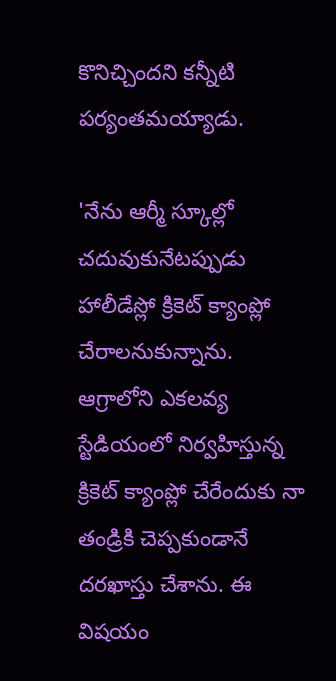కొనిచ్చిందని కన్నీటి పర్యంతమయ్యాడు.

'నేను ఆర్మీ స్కూల్లో చదువుకునేటప్పుడు హాలీడేస్లో క్రికెట్ క్యాంప్లో చేరాలనుకున్నాను. ఆగ్రాలోని ఎకలవ్య స్టేడియంలో నిర్వహిస్తున్న క్రికెట్ క్యాంప్లో చేరేందుకు నా తండ్రికి చెప్పకుండానే దరఖాస్తు చేశాను. ఈ విషయం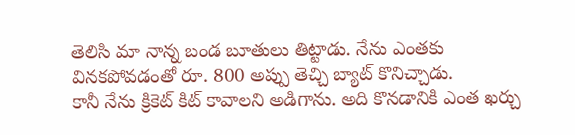తెలిసి మా నాన్న బండ బూతులు తిట్టాడు. నేను ఎంతకు వినకపోవడంతో రూ. 800 అప్పు తెచ్చి బ్యాట్ కొనిచ్చాడు.
కానీ నేను క్రికెట్ కిట్ కావాలని అడిగాను. అది కొనడానికి ఎంత ఖర్చు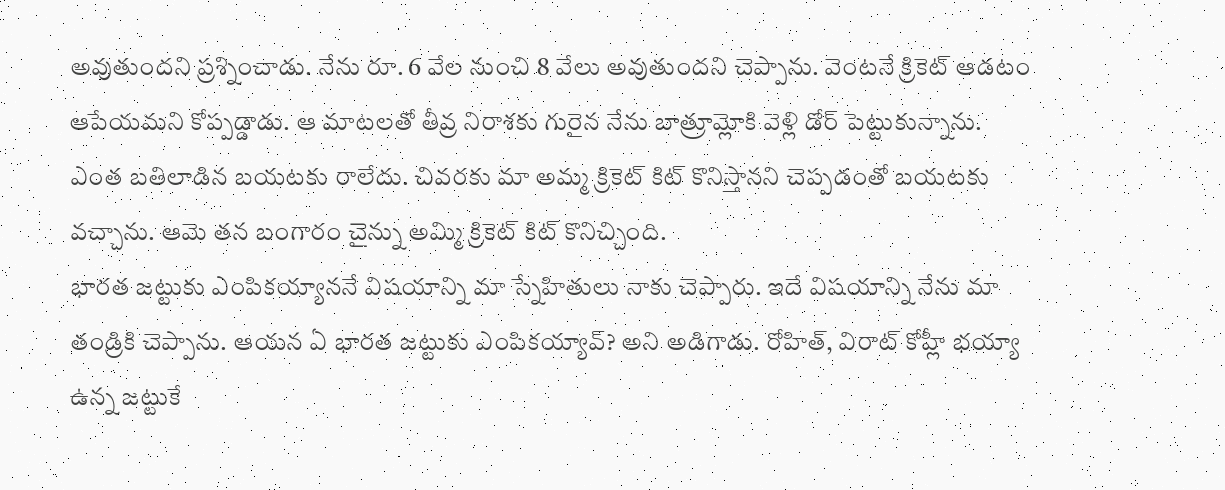అవుతుందని ప్రశ్నించాడు. నేను రూ. 6 వేల నుంచి 8 వేలు అవుతుందని చెప్పాను. వెంటనే క్రికెట్ ఆడటం ఆపేయమని కోప్పడ్డాడు. ఆ మాటలతో తీవ్ర నిరాశకు గురైన నేను బాత్రూమ్లోకి వెళ్లి డోర్ పెట్టుకున్నాను. ఎంత బతిలాడిన బయటకు రాలేదు. చివరకు మా అమ్మ క్రికెట్ కిట్ కొనిస్తానని చెప్పడంతో బయటకు వచ్చాను. ఆమె తన బంగారం చైన్ను అమ్మి క్రికెట్ కిట్ కొనిచ్చింది.
భారత జట్టుకు ఎంపికయ్యాననే విషయాన్ని మా స్నేహితులు నాకు చెప్పారు. ఇదే విషయాన్ని నేను మా తండ్రికి చెప్పాను. ఆయన ఏ భారత జట్టుకు ఎంపికయ్యావ్? అని అడిగాడు. రోహిత్, విరాట్ కోహ్లీ భయ్యా ఉన్న జట్టుకే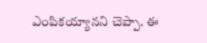ఎంపికయ్యానని చెప్పా. ఈ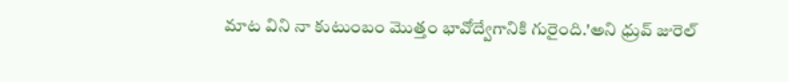మాట విని నా కుటుంబం మొత్తం భావోద్వేగానికి గురైంది.'అని ధ్రువ్ జురెల్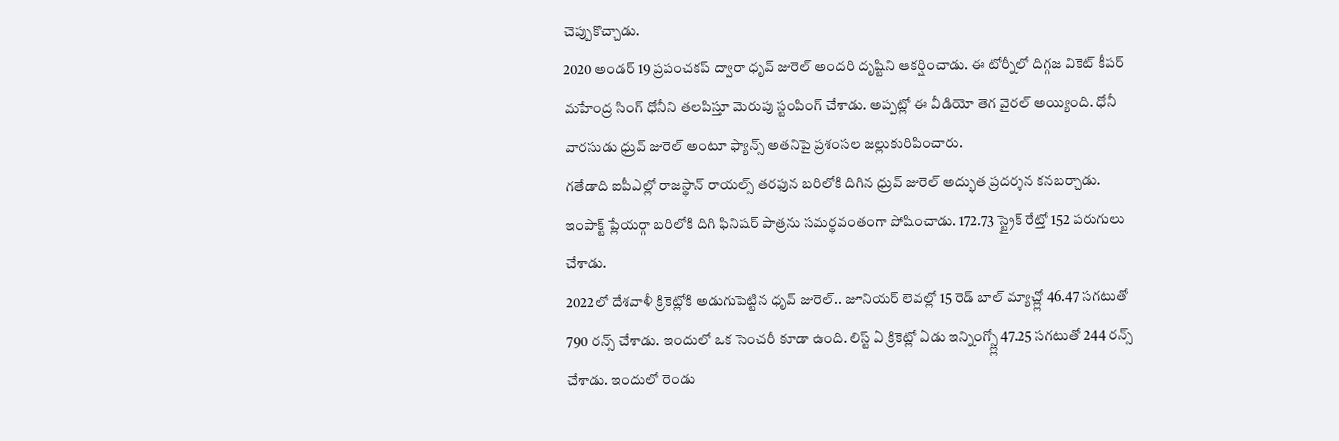చెప్పుకొచ్చాడు.
2020 అండర్ 19 ప్రపంచకప్ ద్వారా ధృవ్ జురెల్ అందరి దృష్టిని ఆకర్షించాడు. ఈ టోర్నీలో దిగ్గజ వికెట్ కీపర్ మహేంద్ర సింగ్ ధోనీని తలపిస్తూ మెరుపు స్టంపింగ్ చేశాడు. అప్పట్లో ఈ వీడియో తెగ వైరల్ అయ్యింది. ధోనీ వారసుడు ధ్రువ్ జురెల్ అంటూ ఫ్యాన్స్ అతనిపై ప్రశంసల జల్లుకురిపించారు.
గతేడాది ఐపీఎల్లో రాజస్థాన్ రాయల్స్ తరఫున బరిలోకి దిగిన ధ్రువ్ జురెల్ అద్భుత ప్రదర్శన కనబర్చాడు. ఇంపాక్ట్ ప్లేయర్గా బరిలోకి దిగి ఫినిషర్ పాత్రను సమర్థవంతంగా పోషించాడు. 172.73 స్ట్రైక్ రేట్తో 152 పరుగులు చేశాడు.
2022లో దేశవాళీ క్రికెట్లోకి అడుగుపెట్టిన ధృవ్ జురెల్.. జూనియర్ లెవల్లో 15 రెడ్ బాల్ మ్యాచ్ల్లో 46.47 సగటుతో 790 రన్స్ చేశాడు. ఇందులో ఒక సెంచరీ కూడా ఉంది. లిస్ట్ ఏ క్రికెట్లో ఏడు ఇన్నింగ్స్ల్లో 47.25 సగటుతో 244 రన్స్ చేశాడు. ఇందులో రెండు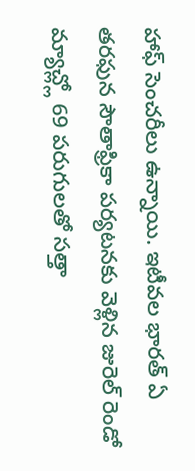హాఫ్ సెంచరీలు ఉన్నాయి. ఇటీవల భారత్ ఏ తరఫున సౌతాఫ్రికా పర్యటనకు వెళ్లిన జురెల్ రెండో మ్యాచ్ల్లో 69 పరుగులతో సత్తా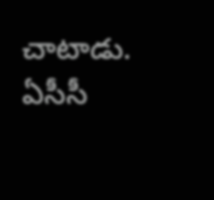చాటాడు. ఏసీసీ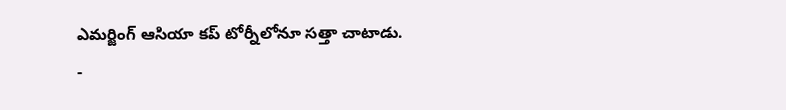ఎమర్జింగ్ ఆసియా కప్ టోర్నీలోనూ సత్తా చాటాడు.
-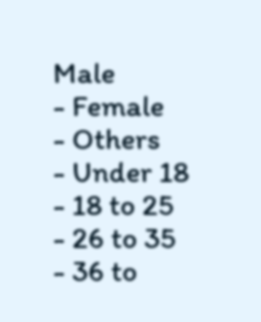Male
- Female
- Others
- Under 18
- 18 to 25
- 26 to 35
- 36 to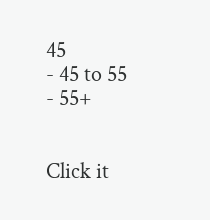45
- 45 to 55
- 55+


Click it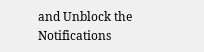and Unblock the Notifications